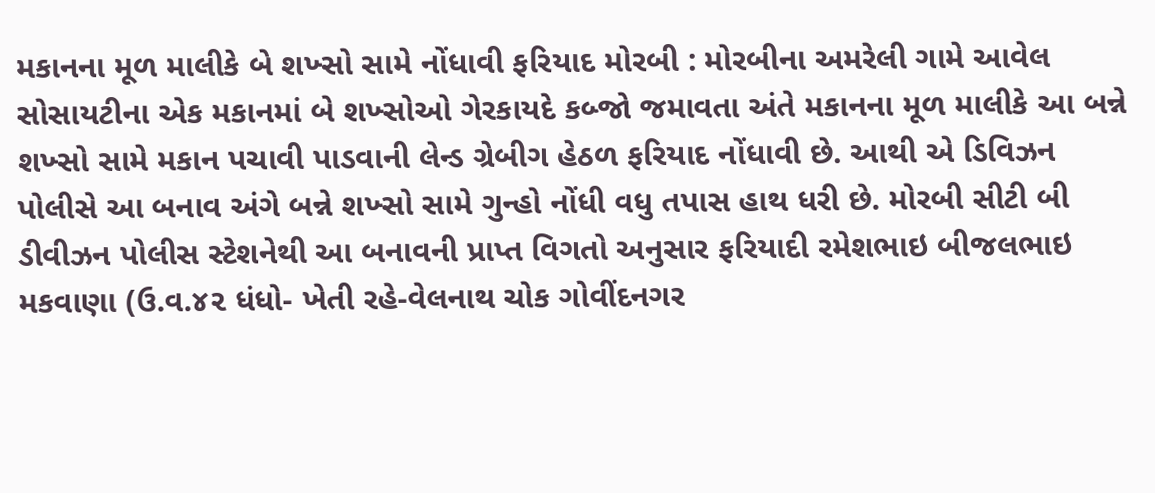મકાનના મૂળ માલીકે બે શખ્સો સામે નોંધાવી ફરિયાદ મોરબી : મોરબીના અમરેલી ગામે આવેલ સોસાયટીના એક મકાનમાં બે શખ્સોઓ ગેરકાયદે કબ્જો જમાવતા અંતે મકાનના મૂળ માલીકે આ બન્ને શખ્સો સામે મકાન પચાવી પાડવાની લેન્ડ ગ્રેબીગ હેઠળ ફરિયાદ નોંધાવી છે. આથી એ ડિવિઝન પોલીસે આ બનાવ અંગે બન્ને શખ્સો સામે ગુન્હો નોંધી વધુ તપાસ હાથ ધરી છે. મોરબી સીટી બી ડીવીઝન પોલીસ સ્ટેશનેથી આ બનાવની પ્રાપ્ત વિગતો અનુસાર ફરિયાદી રમેશભાઇ બીજલભાઇ મકવાણા (ઉ.વ.૪૨ ધંધો- ખેતી રહે-વેલનાથ ચોક ગોવીંદનગર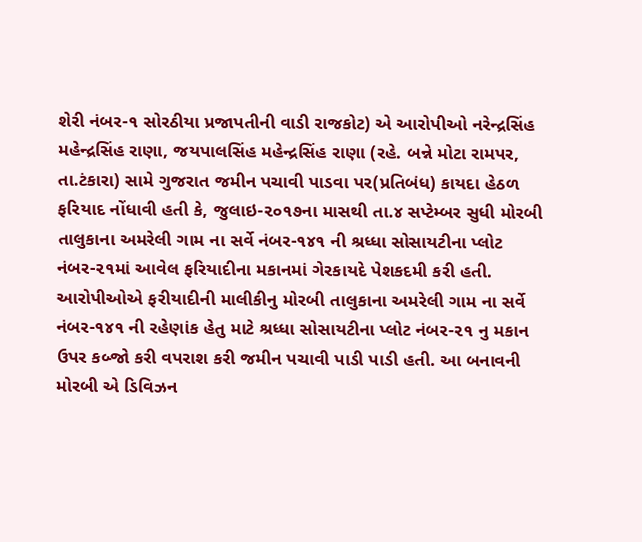શેરી નંબર-૧ સોરઠીયા પ્રજાપતીની વાડી રાજકોટ) એ આરોપીઓ નરેન્દ્રસિંહ મહેન્દ્રસિંહ રાણા, જયપાલસિંહ મહેન્દ્રસિંહ રાણા (રહે. બન્ને મોટા રામપર, તા.ટંકારા) સામે ગુજરાત જમીન પચાવી પાડવા પર(પ્રતિબંધ) કાયદા હેઠળ ફરિયાદ નોંધાવી હતી કે, જુલાઇ-૨૦૧૭ના માસથી તા.૪ સપ્ટેમ્બર સુધી મોરબી તાલુકાના અમરેલી ગામ ના સર્વે નંબર-૧૪૧ ની શ્રધ્ધા સોસાયટીના પ્લોટ નંબર-૨૧માં આવેલ ફરિયાદીના મકાનમાં ગેરકાયદે પેશકદમી કરી હતી. આરોપીઓએ ફરીયાદીની માલીકીનુ મોરબી તાલુકાના અમરેલી ગામ ના સર્વે નંબર-૧૪૧ ની રહેણાંક હેતુ માટે શ્રધ્ધા સોસાયટીના પ્લોટ નંબર-૨૧ નુ મકાન ઉપર કબ્જો કરી વપરાશ કરી જમીન પચાવી પાડી પાડી હતી. આ બનાવની મોરબી એ ડિવિઝન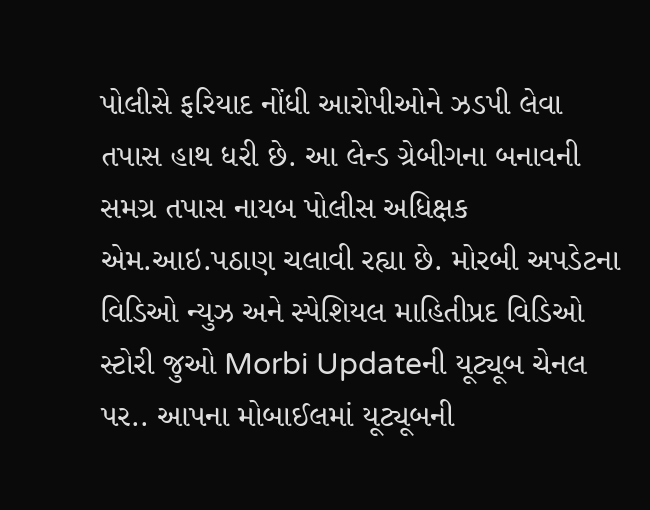પોલીસે ફરિયાદ નોંધી આરોપીઓને ઝડપી લેવા તપાસ હાથ ધરી છે. આ લેન્ડ ગ્રેબીગના બનાવની સમગ્ર તપાસ નાયબ પોલીસ અધિક્ષક એમ.આઇ.પઠાણ ચલાવી રહ્યા છે. મોરબી અપડેટના વિડિઓ ન્યુઝ અને સ્પેશિયલ માહિતીપ્રદ વિડિઓ સ્ટોરી જુઓ Morbi Updateની યૂટ્યૂબ ચેનલ પર.. આપના મોબાઈલમાં યૂટ્યૂબની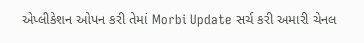એપ્લીકેશન ઓપન કરી તેમાં Morbi Update સર્ચ કરી અમારી ચેનલ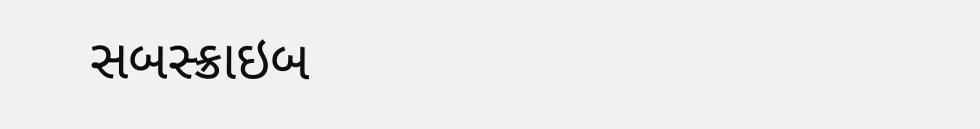સબસ્ક્રાઇબ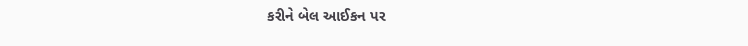કરીને બેલ આઈકન પર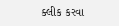ક્લીક કરવા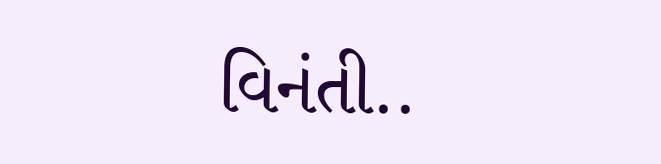વિનંતી..